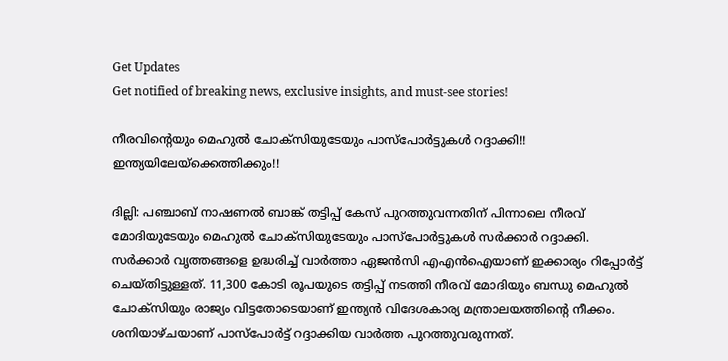Get Updates
Get notified of breaking news, exclusive insights, and must-see stories!

നീരവിന്‍റെയും മെഹുല്‍ ചോക്സിയുടേയും പാസ്പോർട്ടുകൾ‍ റദ്ദാക്കി!! ഇന്ത്യയിലേയ്ക്കെത്തിക്കും!!

ദില്ലി: പഞ്ചാബ് നാഷണൽ ബാങ്ക് തട്ടിപ്പ് കേസ് പുറത്തുവന്നതിന് പിന്നാലെ നീരവ് മോദിയുടേയും മെഹുൽ ചോക്സിയുടേയും പാസ്പോർട്ടുകൾ സർക്കാർ റദ്ദാക്കി. സർക്കാര്‍ വൃത്തങ്ങളെ ഉദ്ധരിച്ച് വാർത്താ ഏജൻസി എഎൻഐയാണ് ഇക്കാര്യം റിപ്പോർട്ട് ചെയ്തിട്ടുള്ളത്. 11,300 കോടി രൂപയുടെ തട്ടിപ്പ് നടത്തി നീരവ് മോദിയും ബന്ധു മെഹുൽ‍ ചോക്സിയും രാജ്യം വിട്ടതോടെയാണ് ഇന്ത്യന്‍ വിദേശകാര്യ മന്ത്രാലയത്തിന്റെ നീക്കം. ശനിയാഴ്ചയാണ് പാസ്പോർട്ട് റദ്ദാക്കിയ വാര്‍ത്ത പുറത്തുവരുന്നത്.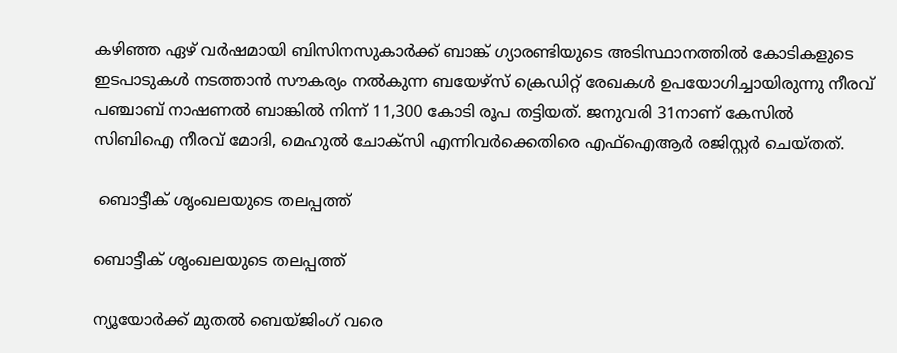കഴിഞ്ഞ ഏഴ് വർ‍ഷമായി ബിസിനസുകാര്‍ക്ക് ബാങ്ക് ഗ്യാരണ്ടിയുടെ അടിസ്ഥാനത്തില്‍ കോടികളുടെ ഇടപാടുകള്‍ നടത്താൻ സൗകര്യം നൽകുന്ന ബയേഴ്സ് ക്രെഡിറ്റ് രേഖകള്‍ ഉപയോഗിച്ചായിരുന്നു നീരവ് പഞ്ചാബ് നാഷണൽ‍ ബാങ്കിൽ നിന്ന് 11,300 കോടി രൂപ തട്ടിയത്. ജനുവരി 31നാണ് കേസിൽ സിബിഐ ‍നീരവ് മോദി, മെഹുൽ‍ ചോക്സി എന്നിവര്‍ക്കെതിരെ എഫ്ഐആർ രജിസ്റ്റർ‍ ചെയ്തത്.

 ബൊട്ടീക് ശൃംഖലയുടെ തലപ്പത്ത്

ബൊട്ടീക് ശൃംഖലയുടെ തലപ്പത്ത്

ന്യൂയോർക്ക് മുതൽ ബെയ്ജിംഗ് വരെ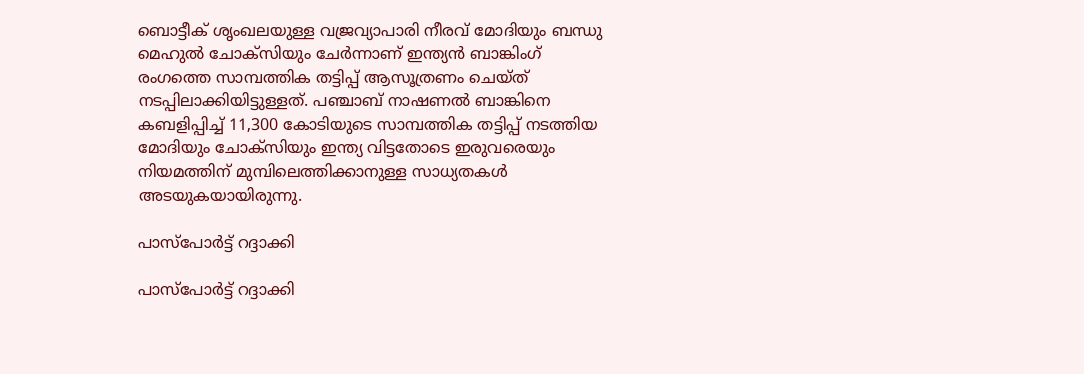ബൊട്ടീക് ശൃംഖലയുള്ള വജ്രവ്യാപാരി നീരവ് മോദിയും ബന്ധു മെഹുൽ ചോക്സിയും ചേര്‍ന്നാണ് ഇന്ത്യന്‍ ബാങ്കിംഗ് രംഗത്തെ സാമ്പത്തിക തട്ടിപ്പ് ആസൂത്രണം ചെയ്ത് നടപ്പിലാക്കിയിട്ടുള്ളത്. പഞ്ചാബ് നാഷണൽ ബാങ്കിനെ കബളിപ്പിച്ച് 11,300 കോടിയുടെ സാമ്പത്തിക തട്ടിപ്പ് നടത്തിയ മോദിയും ചോക്സിയും ഇന്ത്യ വിട്ടതോടെ ഇരുവരെയും നിയമത്തിന് മുമ്പിലെത്തിക്കാനുള്ള സാധ്യതകൾ അടയുകയായിരുന്നു.

പാസ്പോർട്ട് റദ്ദാക്കി

പാസ്പോർട്ട് റദ്ദാക്കി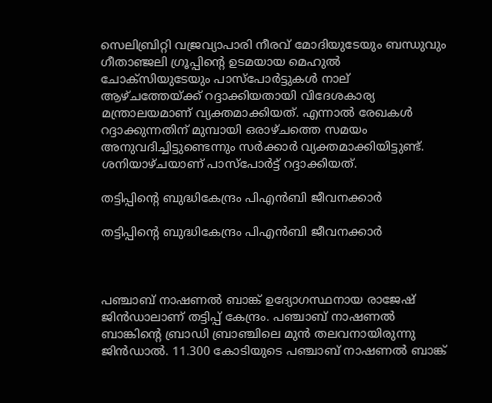സെലിബ്രിറ്റി വജ്രവ്യാപാരി നീരവ് മോദിയുടേയും ബന്ധുവും ഗീതാഞ്ജലി ഗ്രൂപ്പിന്റെ ഉടമയായ മെഹുൽ ചോക്സിയുടേയും പാസ്പോര്‍ട്ടുകൾ‍ നാല് ആഴ്ചത്തേയ്ക്ക് റദ്ദാക്കിയതായി വിദേശകാര്യ മന്ത്രാലയമാണ് വ്യക്തമാക്കിയത്. എന്നാല്‍ രേഖകൾ റദ്ദാക്കുന്നതിന് മുമ്പായി ഒരാഴ്ചത്തെ സമയം അനുവദിച്ചിട്ടുണ്ടെന്നും സർക്കാർ വ്യക്തമാക്കിയിട്ടുണ്ട്. ശനിയാഴ്ചയാണ് പാസ്പോർട്ട് റദ്ദാക്കിയത്.

തട്ടിപ്പിന്റെ ബുദ്ധികേന്ദ്രം പിഎൻബി ജീവനക്കാർ

തട്ടിപ്പിന്റെ ബുദ്ധികേന്ദ്രം പിഎൻബി ജീവനക്കാർ



പഞ്ചാബ് നാഷണൽ ബാങ്ക് ഉദ്യോഗസ്ഥനായ രാജേഷ് ജിന്‍ഡാലാണ് തട്ടിപ്പ് കേന്ദ്രം. പഞ്ചാബ് നാഷണൽ‍ ബാങ്കിന്റെ ബ്രാഡി ബ്രാഞ്ചിലെ മുൻ‍‌ തലവനായിരുന്നു ജിൻഡാല്‍. 11.300 കോടിയുടെ പഞ്ചാബ് നാഷണൽ ബാങ്ക്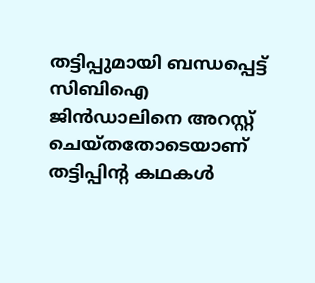തട്ടിപ്പുമായി ബന്ധപ്പെട്ട് സിബിഐ ജിൻഡാലിനെ അറസ്റ്റ് ചെയ്തതോടെയാണ് തട്ടിപ്പിന്റ കഥകൾ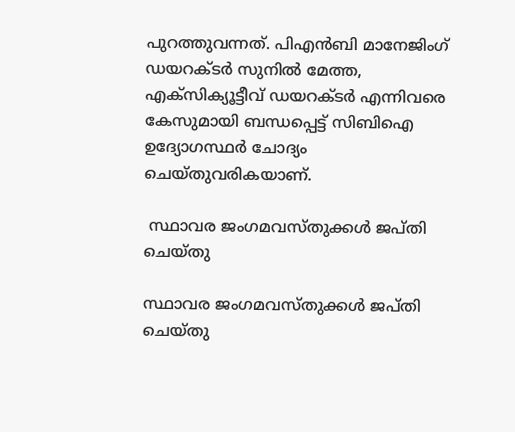പുറത്തുവന്നത്. പിഎൻബി മാനേജിംഗ് ഡയറക്ടർ സുനിൽ മേത്ത, എക്സിക്യൂട്ടീവ് ഡയറക്ടര്‍ എന്നിവരെ കേസുമായി ബന്ധപ്പെട്ട് സിബിഐ ഉദ്യോഗസ്ഥർ‍ ചോദ്യം ചെയ്തുവരികയാണ്.

 സ്ഥാവര ജംഗമവസ്തുക്കൾ ജപ്തി ചെയ്തു

സ്ഥാവര ജംഗമവസ്തുക്കൾ ജപ്തി ചെയ്തു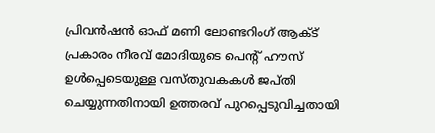പ്രിവൻ‍ഷന്‍‍ ഓഫ് മണി ലോണ്ടറിംഗ് ആക്ട് പ്രകാരം നീരവ് മോദിയുടെ പെന്റ് ഹൗസ് ഉൾപ്പെടെയുള്ള വസ്തുവകകൾ‍ ജപ്തി ചെയ്യുന്നതിനായി ഉത്തരവ് പുറപ്പെടുവിച്ചതായി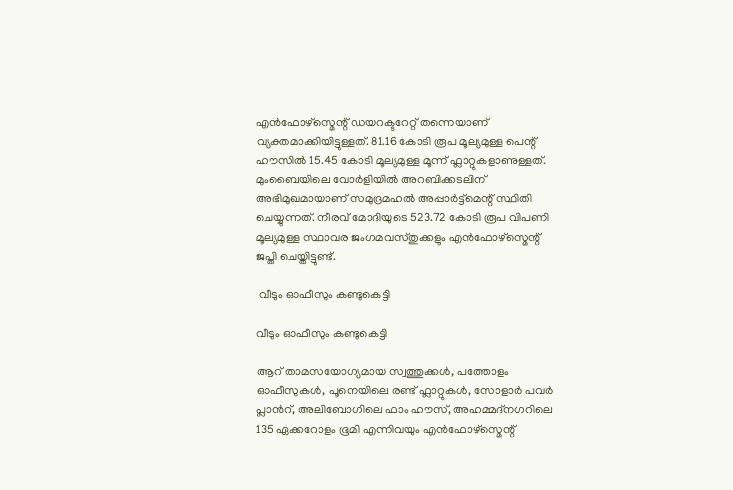എന്‍ഫോഴ്സ്മെന്റ് ഡയറക്ടറേറ്റ് തന്നെയാണ് വ്യക്തമാക്കിയിട്ടുള്ളത്. 81.16 കോടി രൂപ മൂല്യമുള്ള പെന്റ് ഹൗസിൽ‍ 15.45 കോടി മൂല്യമുള്ള മൂന്ന് ഫ്ലാറ്റുകളാണുള്ളത്. മുംബൈയിലെ വോർളിയിൽ‍ അറബിക്കടലിന് അഭിമുഖമായാണ് സമുദ്രമഹൽ അപ്പാർട്ട്മെന്റ് സ്ഥിതി ചെയ്യുന്നത്. നീരവ് മോദിയുടെ 523.72 കോടി രൂപ വിപണി മൂല്യമുള്ള സ്ഥാവര ജംഗമവസ്തുക്കളും എന്‍ഫോഴ്സ്മെന്റ് ജപ്തി ചെയ്തിട്ടുണ്ട്.

 വീടും ഓഫീസും കണ്ടുകെട്ടി

വീടും ഓഫീസും കണ്ടുകെട്ടി

ആറ് താമസയോഗ്യമായ സ്വത്തുക്കൾ, പത്തോളം ഓഫീസുകൾ, പൂനെയിലെ രണ്ട് ഫ്ലാറ്റുകൾ, സോളാര്‍ പവര്‍ പ്ലാന്‍റ്, അലിബോഗിലെ ഫാം ഹൗസ്, അഹമ്മദ്നഗറിലെ 135 ഏക്കറോളം ഭൂമി എന്നിവയും എന്‍ഫോഴ്സ്മെന്റ്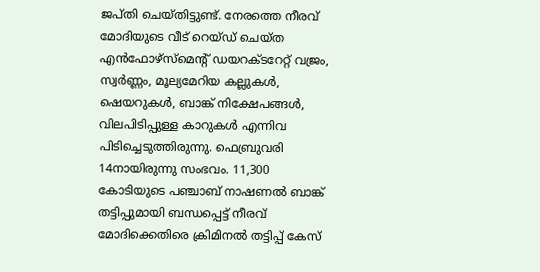ജപ്തി ചെയ്തിട്ടുണ്ട്. നേരത്തെ നീരവ് മോദിയുടെ വീട് റെയ്ഡ് ചെയ്ത എൻഫോഴ്സ്മെന്റ് ഡയറക്ടറേറ്റ് വജ്രം, സ്വർണ്ണം, മൂല്യമേറിയ കല്ലുകൾ, ഷെയറുകള്‍, ബാങ്ക് നിക്ഷേപങ്ങൾ, വിലപിടിപ്പുള്ള കാറുകള്‍ എന്നിവ പിടിച്ചെടുത്തിരുന്നു. ഫെബ്രുവരി 14നായിരുന്നു സംഭവം. 11,300 കോടിയുടെ പ‍ഞ്ചാബ് നാഷണൽ ബാങ്ക് തട്ടിപ്പുമായി ബന്ധപ്പെട്ട് നീരവ് മോദിക്കെതിരെ ക്രിമിനൽ തട്ടിപ്പ് കേസ്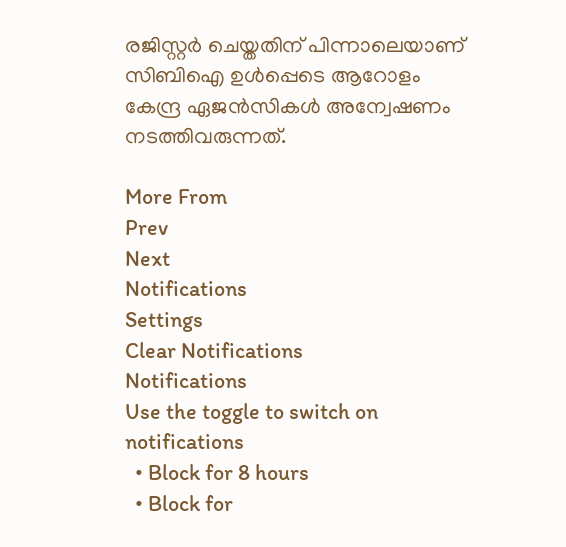രജിസ്റ്റർ ചെയ്തതിന് പിന്നാലെയാണ് സിബിഐ ഉള്‍പ്പെടെ ആറോളം കേന്ദ്ര ഏജൻസികൾ അന്വേഷണം നടത്തിവരുന്നത്.

More From
Prev
Next
Notifications
Settings
Clear Notifications
Notifications
Use the toggle to switch on notifications
  • Block for 8 hours
  • Block for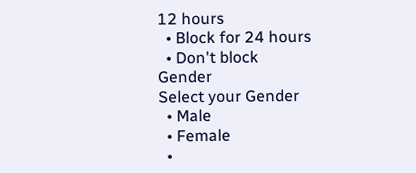12 hours
  • Block for 24 hours
  • Don't block
Gender
Select your Gender
  • Male
  • Female
  •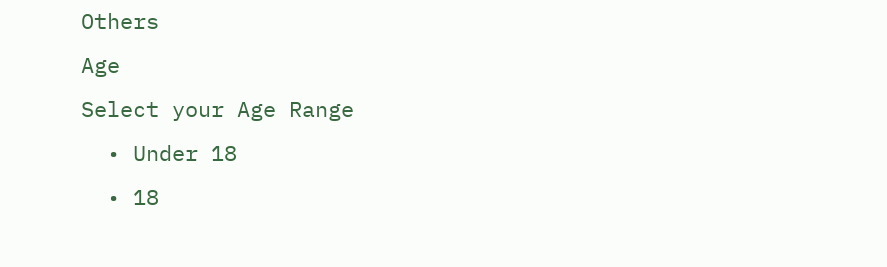Others
Age
Select your Age Range
  • Under 18
  • 18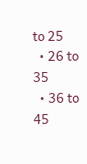to 25
  • 26 to 35
  • 36 to 45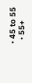• 45 to 55
  • 55+